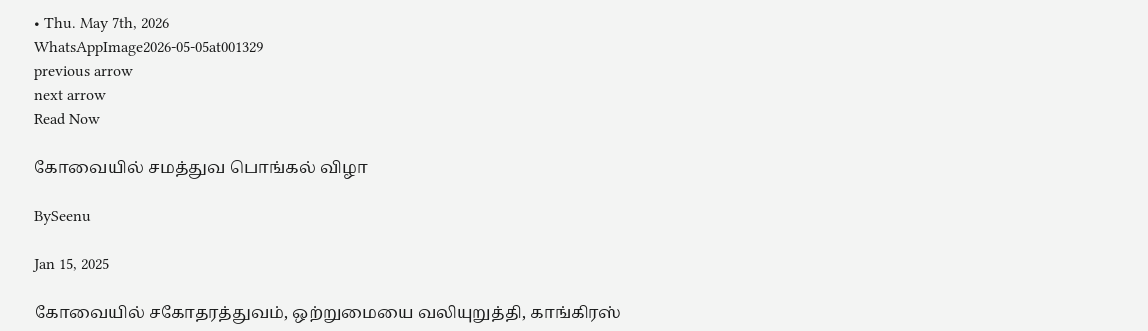• Thu. May 7th, 2026
WhatsAppImage2026-05-05at001329
previous arrow
next arrow
Read Now

கோவையில் சமத்துவ பொங்கல் விழா

BySeenu

Jan 15, 2025

கோவையில் சகோதரத்துவம், ஒற்றுமையை வலியுறுத்தி, காங்கிரஸ்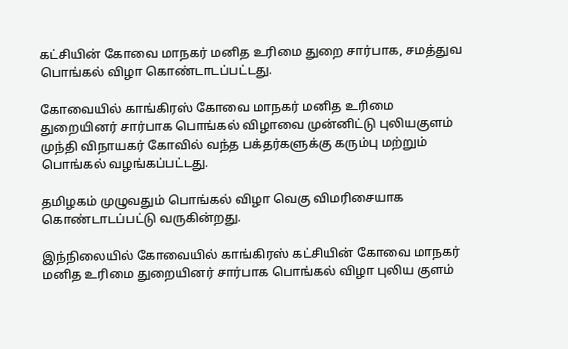கட்சியின் கோவை மாநகர் மனித உரிமை துறை சார்பாக, சமத்துவ பொங்கல் விழா கொண்டாடப்பட்டது.

கோவையில் காங்கிரஸ் கோவை மாநகர் மனித உரிமை துறையினர் சார்பாக பொங்கல் விழாவை முன்னிட்டு புலியகுளம் முந்தி விநாயகர் கோவில் வந்த பக்தர்களுக்கு கரும்பு மற்றும் பொங்கல் வழங்கப்பட்டது.

தமிழகம் முழுவதும் பொங்கல் விழா வெகு விமரிசையாக கொண்டாடப்பட்டு வருகின்றது.

இந்நிலையில் கோவையில் காங்கிரஸ் கட்சியின் கோவை மாநகர் மனித உரிமை துறையினர் சார்பாக பொங்கல் விழா புலிய குளம்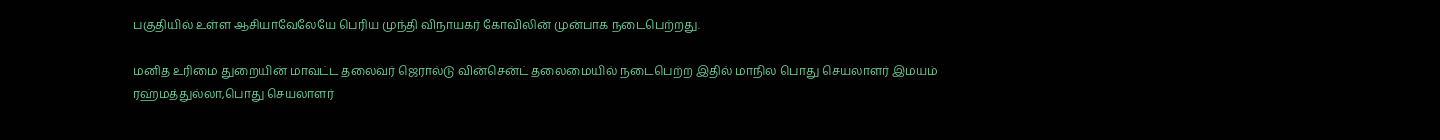பகுதியில் உள்ள ஆசியாவேலேயே பெரிய முந்தி விநாயகர் கோவிலின் முன்பாக நடைபெற்றது.

மனித உரிமை துறையின் மாவட்ட தலைவர் ஜெரால்டு வின்சென்ட் தலைமையில் நடைபெற்ற இதில் மாநில பொது செயலாளர் இமயம் ரஹ்மத்துல்லா,பொது செயலாளர்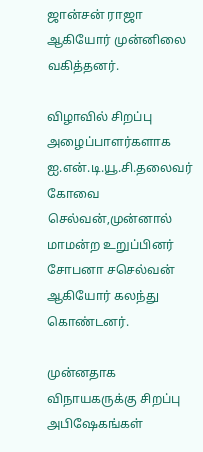ஜான்சன் ராஜா ஆகியோர் முன்னிலை வகித்தனர்.

விழாவில் சிறப்பு அழைப்பாளர்களாக ஐ.என்.டி.யூ.சி.தலைவர் கோவை செல்வன்,முன்னால் மாமன்ற உறுப்பினர் சோபனா சசெல்வன் ஆகியோர் கலந்து கொண்டனர்.

முன்னதாக விநாயகருக்கு சிறப்பு அபிஷேகங்கள்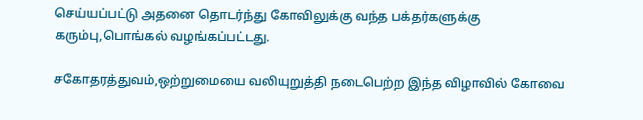செய்யப்பட்டு அதனை தொடர்ந்து கோவிலுக்கு வந்த பக்தர்களுக்கு கரும்பு,பொங்கல் வழங்கப்பட்டது.

சகோதரத்துவம்,ஒற்றுமையை வலியுறுத்தி நடைபெற்ற இந்த விழாவில் கோவை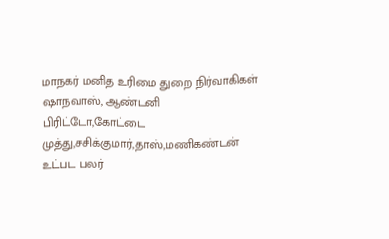மாநகர் மனித உரிமை துறை நிர்வாகிகள் ஷாநவாஸ், ஆண்டனி பிரிட்டோ,கோட்டை முத்து,சசிக்குமார்,தாஸ்,மணிகண்டன் உட்பட பலர்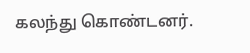கலந்து கொண்டனர்.